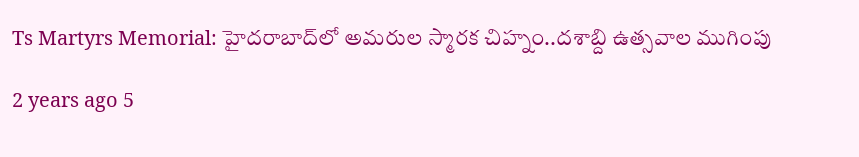Ts Martyrs Memorial: హైదరాబాద్‌‌లో అమరుల స్మారక చిహ్నం..దశాబ్ది ఉత్సవాల ముగింపు

2 years ago 5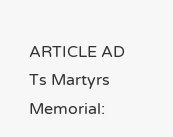ARTICLE AD
Ts Martyrs Memorial: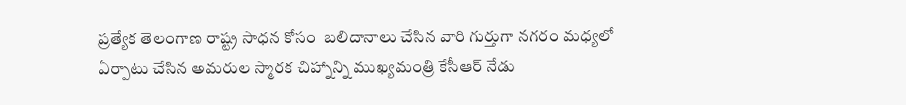ప్రత్యేక తెలంగాణ రాష్ట్ర సాధన కోసం  బలిదానాలు చేసిన వారి గుర్తుగా నగరం మధ్యలో ఏర్పాటు చేసిన అమరుల స్మారక చిహ్నాన్ని ముఖ్యమంత్రి కేసీఆర్‌ నేడు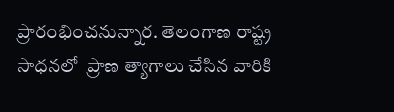ప్రారంభించనున్నార. తెలంగాణ రాష్ట్ర సాధనలో  ప్రాణ త్యాగాలు చేసిన వారికి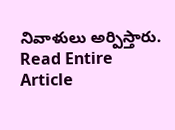నివాళులు అర్పిస్తారు.
Read Entire Article